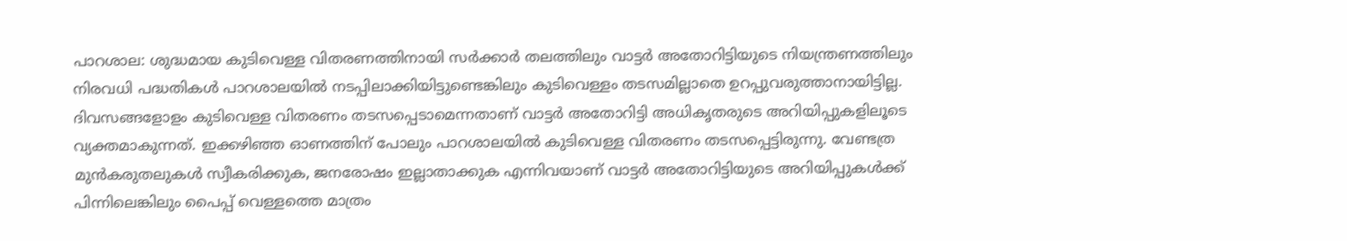പാറശാല: ശുദ്ധമായ കുടിവെള്ള വിതരണത്തിനായി സർക്കാർ തലത്തിലും വാട്ടർ അതോറിട്ടിയുടെ നിയന്ത്രണത്തിലും നിരവധി പദ്ധതികൾ പാറശാലയിൽ നടപ്പിലാക്കിയിട്ടുണ്ടെങ്കിലും കുടിവെള്ളം തടസമില്ലാതെ ഉറപ്പുവരുത്താനായിട്ടില്ല. ദിവസങ്ങളോളം കുടിവെള്ള വിതരണം തടസപ്പെടാമെന്നതാണ് വാട്ടർ അതോറിട്ടി അധികൃതരുടെ അറിയിപ്പുകളിലൂടെ വ്യക്തമാകുന്നത്. ഇക്കഴിഞ്ഞ ഓണത്തിന് പോലും പാറശാലയിൽ കുടിവെള്ള വിതരണം തടസപ്പെട്ടിരുന്നു. വേണ്ടത്ര മുൻകരുതലുകൾ സ്വീകരിക്കുക, ജനരോഷം ഇല്ലാതാക്കുക എന്നിവയാണ് വാട്ടർ അതോറിട്ടിയുടെ അറിയിപ്പുകൾക്ക് പിന്നിലെങ്കിലും പൈപ്പ് വെള്ളത്തെ മാത്രം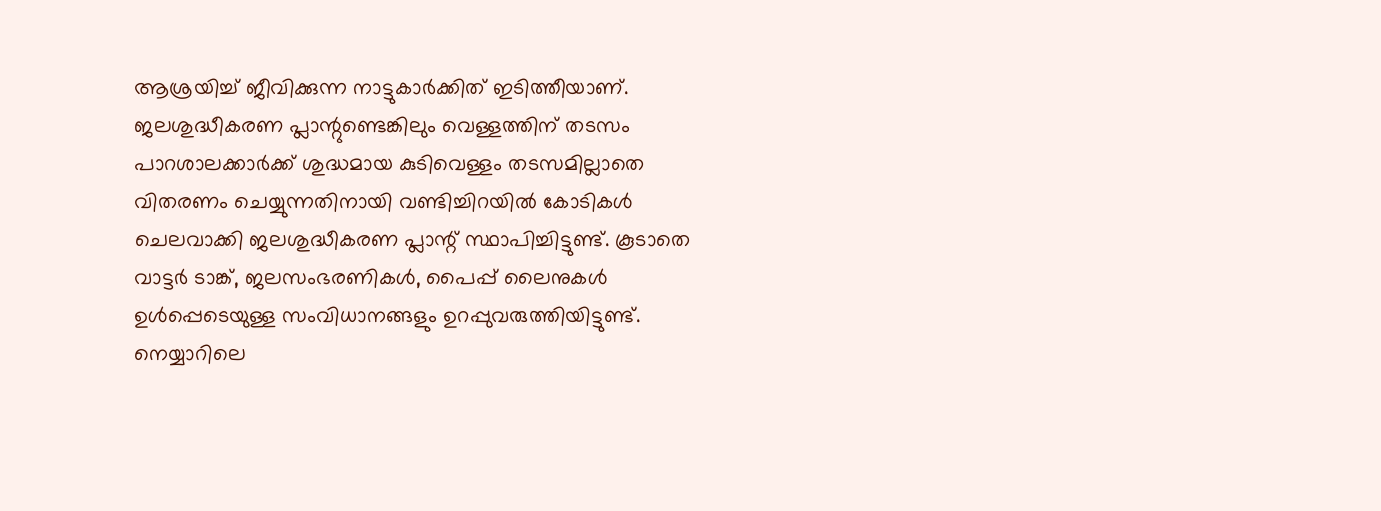ആശ്രയിച്ച് ജീവിക്കുന്ന നാട്ടുകാർക്കിത് ഇടിത്തീയാണ്.
ജലശുദ്ധീകരണ പ്ലാന്റുണ്ടെങ്കിലും വെള്ളത്തിന് തടസം
പാറശാലക്കാർക്ക് ശുദ്ധമായ കുടിവെള്ളം തടസമില്ലാതെ വിതരണം ചെയ്യുന്നതിനായി വണ്ടിച്ചിറയിൽ കോടികൾ ചെലവാക്കി ജലശുദ്ധീകരണ പ്ലാന്റ് സ്ഥാപിച്ചിട്ടുണ്ട്. കൂടാതെ വാട്ടർ ടാങ്ക്, ജലസംഭരണികൾ, പൈപ്പ് ലൈനുകൾ ഉൾപ്പെടെയുള്ള സംവിധാനങ്ങളും ഉറപ്പുവരുത്തിയിട്ടുണ്ട്. നെയ്യാറിലെ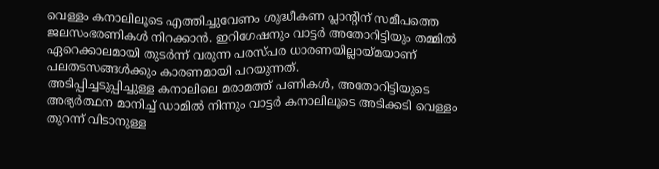വെള്ളം കനാലിലൂടെ എത്തിച്ചുവേണം ശുദ്ധീകണ പ്ലാന്റിന് സമീപത്തെ ജലസംഭരണികൾ നിറക്കാൻ. ഇറിഗേഷനും വാട്ടർ അതോറിട്ടിയും തമ്മിൽ ഏറെക്കാലമായി തുടർന്ന് വരുന്ന പരസ്പര ധാരണയില്ലായ്മയാണ് പലതടസങ്ങൾക്കും കാരണമായി പറയുന്നത്.
അടിപ്പിച്ചടുപ്പിച്ചുള്ള കനാലിലെ മരാമത്ത് പണികൾ, അതോറിട്ടിയുടെ അഭ്യർത്ഥന മാനിച്ച് ഡാമിൽ നിന്നും വാട്ടർ കനാലിലൂടെ അടിക്കടി വെള്ളം തുറന്ന് വിടാനുള്ള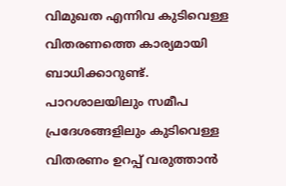വിമുഖത എന്നിവ കുടിവെള്ള വിതരണത്തെ കാര്യമായി ബാധിക്കാറുണ്ട്.
പാറശാലയിലും സമീപ പ്രദേശങ്ങളിലും കുടിവെള്ള വിതരണം ഉറപ്പ് വരുത്താൻ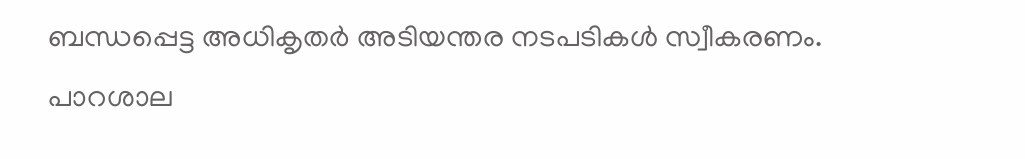ബന്ധപ്പെട്ട അധികൃതർ അടിയന്തര നടപടികൾ സ്വീകരണം.
പാറശാല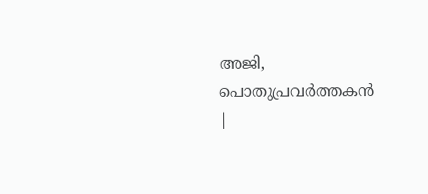അജി, പൊതുപ്രവർത്തകൻ
|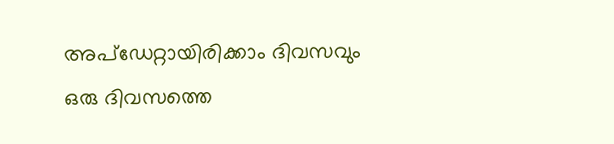അപ്ഡേറ്റായിരിക്കാം ദിവസവും
ഒരു ദിവസത്തെ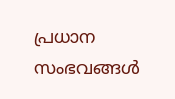പ്രധാന സംഭവങ്ങൾ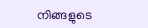നിങ്ങളുടെ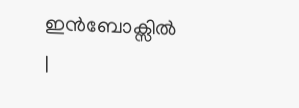ഇൻബോക്സിൽ |